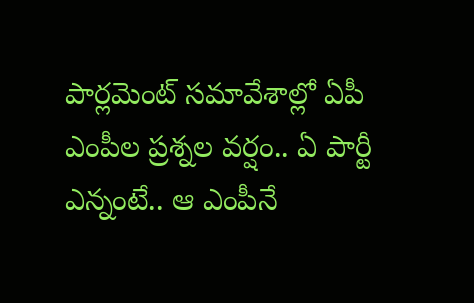పార్లమెంట్ సమావేశాల్లో ఏపీ ఎంపీల ప్రశ్నల వర్షం.. ఏ పార్టీ ఎన్నంటే.. ఆ ఎంపీనే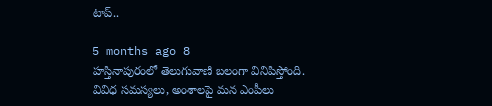టాప్..

5 months ago 8
హస్తినాపురంలో తెలుగువాణి బలంగా వినిపిస్తోంది. వివిధ సమస్యలు, అంశాలపై మన ఎంపీలు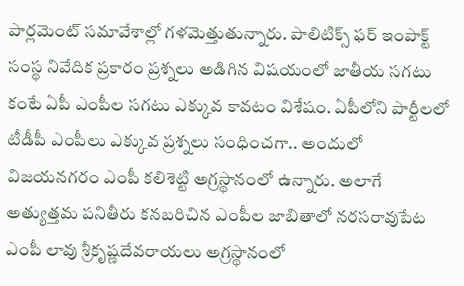పార్లమెంట్ సమావేశాల్లో గళమెత్తుతున్నారు. పాలిటిక్స్ ఫర్ ఇంపాక్ట్ సంస్థ నివేదిక ప్రకారం ప్రశ్నలు అడిగిన విషయంలో జాతీయ సగటు కంటే ఏపీ ఎంపీల సగటు ఎక్కువ కావటం విశేషం. ఏపీలోని పార్టీలలో టీడీపీ ఎంపీలు ఎక్కువ ప్రశ్నలు సంధించగా.. అందులో విజయనగరం ఎంపీ కలిశెట్టి అగ్రస్థానంలో ఉన్నారు. అలాగే అత్యుత్తమ పనితీరు కనబరిచిన ఎంపీల జాబితాలో నరసరావుపేట ఎంపీ లావు శ్రీకృష్ణదేవరాయలు అగ్రస్థానంలో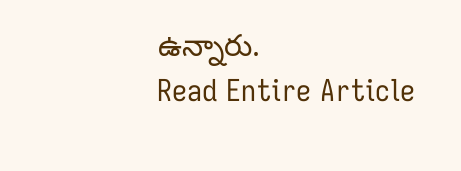ఉన్నారు.
Read Entire Article